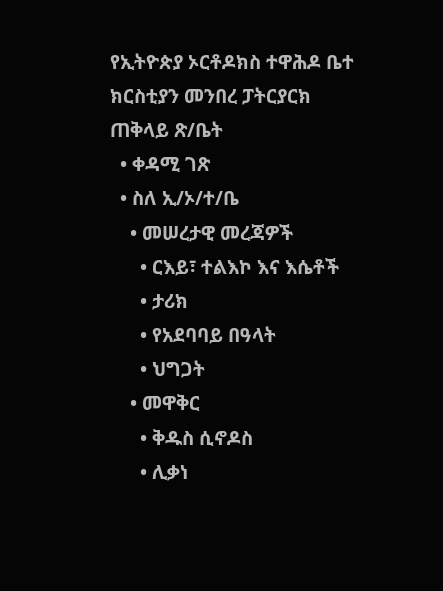የኢትዮጵያ ኦርቶዶክስ ተዋሕዶ ቤተ ክርስቲያን መንበረ ፓትርያርክ ጠቅላይ ጽ/ቤት
  • ቀዳሚ ገጽ
  • ስለ ኢ/ኦ/ተ/ቤ
    • መሠረታዊ መረጃዎች
      • ርእይ፣ ተልእኮ እና እሴቶች
      • ታሪክ
      • የአደባባይ በዓላት
      • ህግጋት
    • መዋቅር
      • ቅዱስ ሲኖዶስ
      • ሊቃነ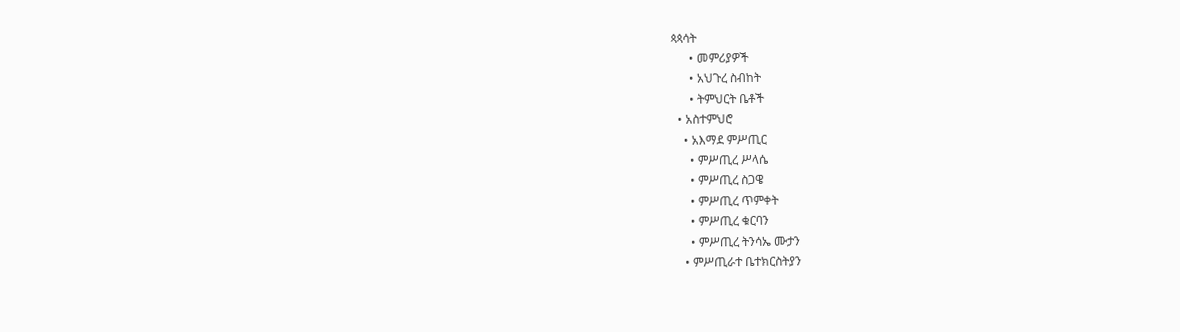ጳጳሳት
      • መምሪያዎች
      • አህጉረ ስብከት
      • ትምህርት ቤቶች
  • አስተምህሮ
    • አእማደ ምሥጢር
      • ምሥጢረ ሥላሴ
      • ምሥጢረ ስጋዌ
      • ምሥጢረ ጥምቀት
      • ምሥጢረ ቁርባን
      • ምሥጢረ ትንሳኤ ሙታን
    • ምሥጢራተ ቤተክርስትያን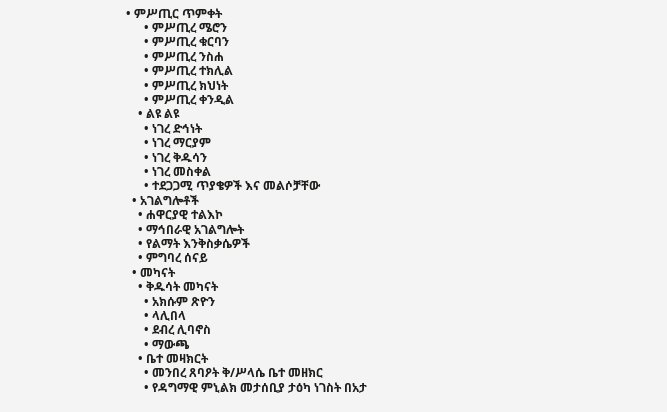• ምሥጢር ጥምቀት
      • ምሥጢረ ሜሮን
      • ምሥጢረ ቁርባን
      • ምሥጢረ ንስሐ
      • ምሥጢረ ተክሊል
      • ምሥጢረ ክህነት
      • ምሥጢረ ቀንዲል
    • ልዩ ልዩ
      • ነገረ ድኅነት
      • ነገረ ማርያም
      • ነገረ ቅዱሳን
      • ነገረ መስቀል
      • ተደጋጋሚ ጥያቄዎች እና መልሶቻቸው
  • አገልግሎቶች
    • ሐዋርያዊ ተልእኮ
    • ማኅበራዊ አገልግሎት
    • የልማት እንቅስቃሴዎች
    • ምግባረ ሰናይ
  • መካናት
    • ቅዱሳት መካናት
      • አክሱም ጽዮን
      • ላሊበላ
      • ደብረ ሊባኖስ
      • ማውጫ
    • ቤተ መዛክርት
      • መንበረ ጸባዖት ቅ/ሥላሴ ቤተ መዘክር
      • የዳግማዊ ምኒልክ መታሰቢያ ታዕካ ነገስት በአታ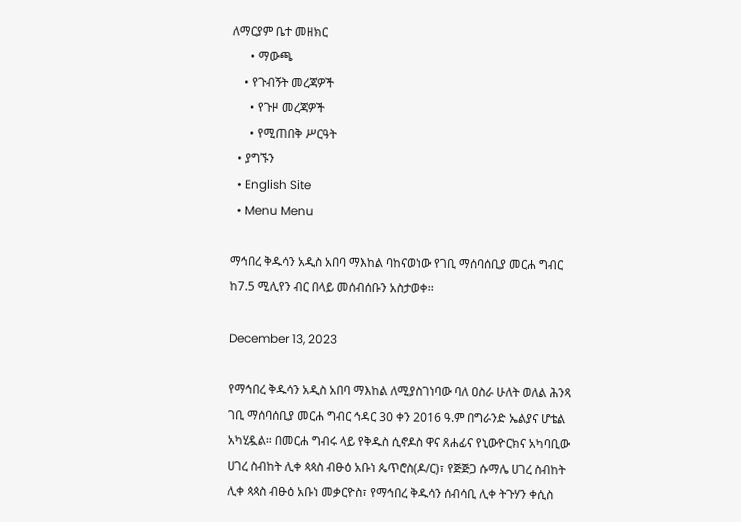ለማርያም ቤተ መዘክር
      • ማውጫ
    • የጉብኝት መረጃዎች
      • የጉዞ መረጃዎች
      • የሚጠበቅ ሥርዓት
  • ያግኙን
  • English Site
  • Menu Menu

ማኅበረ ቅዱሳን አዲስ አበባ ማእከል ባከናወነው የገቢ ማሰባሰቢያ መርሐ ግብር ከ7.5 ሚሊየን ብር በላይ መሰብሰቡን አስታወቀ፡፡

December 13, 2023

የማኅበረ ቅዱሳን አዲስ አበባ ማእከል ለሚያስገነባው ባለ ዐስራ ሁለት ወለል ሕንጻ ገቢ ማሰባሰቢያ መርሐ ግብር ኅዳር 30 ቀን 2016 ዓ.ም በግራንድ ኤልያና ሆቴል አካሂዷል። በመርሐ ግብሩ ላይ የቅዱስ ሲኖዶስ ዋና ጸሐፊና የኒውዮርክና አካባቢው ሀገረ ስብከት ሊቀ ጳጳስ ብፁዕ አቡነ ጴጥሮስ(ዶ/ር)፣ የጅጅጋ ሱማሌ ሀገረ ስብከት ሊቀ ጳጳስ ብፁዕ አቡነ መቃርዮስ፣ የማኅበረ ቅዱሳን ሰብሳቢ ሊቀ ትጉሃን ቀሲስ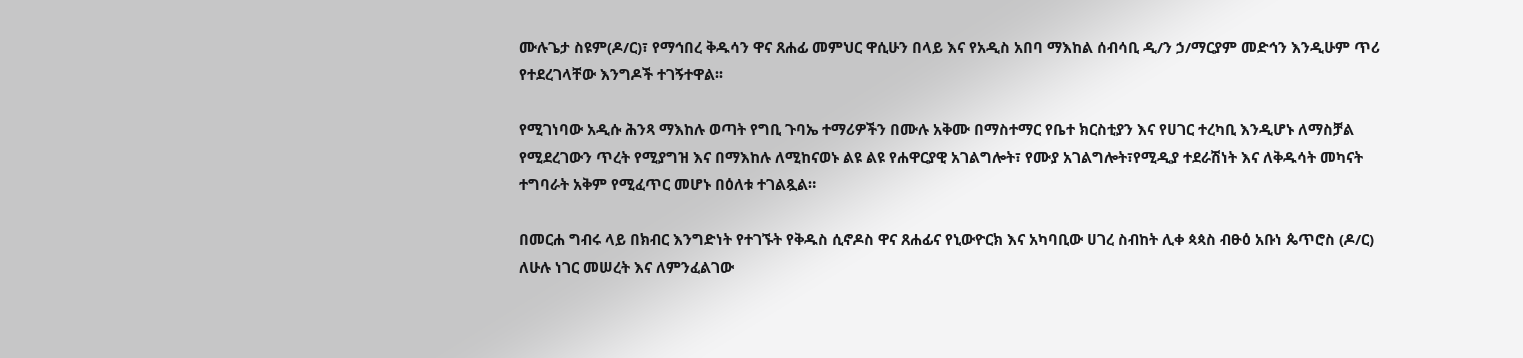ሙሉጌታ ስዩም(ዶ/ር)፣ የማኅበረ ቅዱሳን ዋና ጸሐፊ መምህር ዋሲሁን በላይ እና የአዲስ አበባ ማእከል ሰብሳቢ ዲ/ን ኃ/ማርያም መድኅን እንዲሁም ጥሪ የተደረገላቸው እንግዶች ተገኝተዋል፡፡

የሚገነባው አዲሱ ሕንጻ ማእከሉ ወጣት የግቢ ጉባኤ ተማሪዎችን በሙሉ አቅሙ በማስተማር የቤተ ክርስቲያን እና የሀገር ተረካቢ እንዲሆኑ ለማስቻል የሚደረገውን ጥረት የሚያግዝ እና በማእከሉ ለሚከናወኑ ልዩ ልዩ የሐዋርያዊ አገልግሎት፣ የሙያ አገልግሎት፣የሚዲያ ተደራሽነት እና ለቅዱሳት መካናት ተግባራት አቅም የሚፈጥር መሆኑ በዕለቱ ተገልጿል።

በመርሐ ግብሩ ላይ በክብር እንግድነት የተገኙት የቅዱስ ሲኖዶስ ዋና ጸሐፊና የኒውዮርክ እና አካባቢው ሀገረ ስብከት ሊቀ ጳጳስ ብፁዕ አቡነ ጴጥሮስ (ዶ/ር) ለሁሉ ነገር መሠረት እና ለምንፈልገው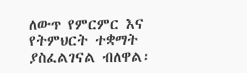ለውጥ የምርምር እና የትምህርት ተቋማት ያስፈልገናል ብለዋል፡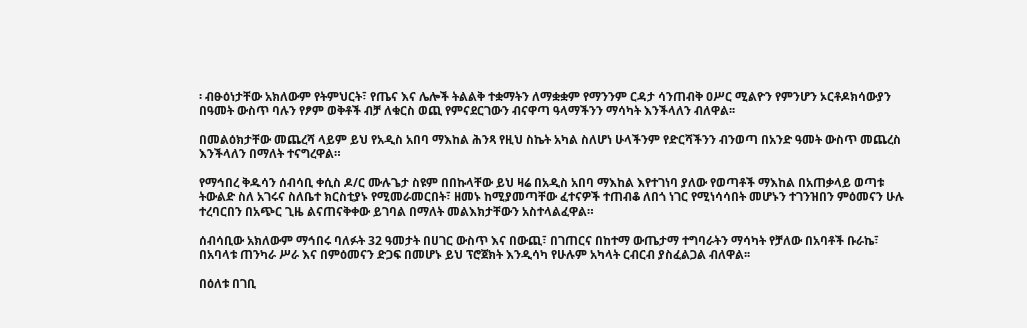፡ ብፁዕነታቸው አክለውም የትምህርት፣ የጤና እና ሌሎች ትልልቅ ተቋማትን ለማቋቋም የማንንም ርዳታ ሳንጠብቅ ዐሥር ሚልዮን የምንሆን ኦርቶዶክሳውያን በዓመት ውስጥ ባሉን የፆም ወቅቶች ብቻ ለቁርስ ወጪ የምናደርገውን ብናዋጣ ዓላማችንን ማሳካት እንችላለን ብለዋል፡፡

በመልዕክታቸው መጨረሻ ላይም ይህ የአዲስ አበባ ማእከል ሕንጻ የዚህ ስኬት አካል ስለሆነ ሁላችንም የድርሻችንን ብንወጣ በአንድ ዓመት ውስጥ መጨረስ እንችላለን በማለት ተናግረዋል።

የማኅበረ ቅዱሳን ሰብሳቢ ቀሲስ ዶ/ር ሙሉጌታ ስዩም በበኩላቸው ይህ ዛሬ በአዲስ አበባ ማእከል እየተገነባ ያለው የወጣቶች ማእከል በአጠቃላይ ወጣቱ ትውልድ ስለ አገሩና ስለቤተ ክርስቲያኑ የሚመራመርበት፣ ዘመኑ ከሚያመጣቸው ፈተናዎች ተጠብቆ ለበጎ ነገር የሚነሳሳበት መሆኑን ተገንዝበን ምዕመናን ሁሉ ተረባርበን በአጭር ጊዜ ልናጠናቅቀው ይገባል በማለት መልእክታቸውን አስተላልፈዋል።

ሰብሳቢው አክለውም ማኅበሩ ባለፉት 32 ዓመታት በሀገር ውስጥ እና በውጪ፣ በገጠርና በከተማ ውጤታማ ተግባራትን ማሳካት የቻለው በአባቶች ቡራኬ፣ በአባላቱ ጠንካራ ሥራ እና በምዕመናን ድጋፍ በመሆኑ ይህ ፕሮጀክት እንዲሳካ የሁሉም አካላት ርብርብ ያስፈልጋል ብለዋል፡፡

በዕለቱ በገቢ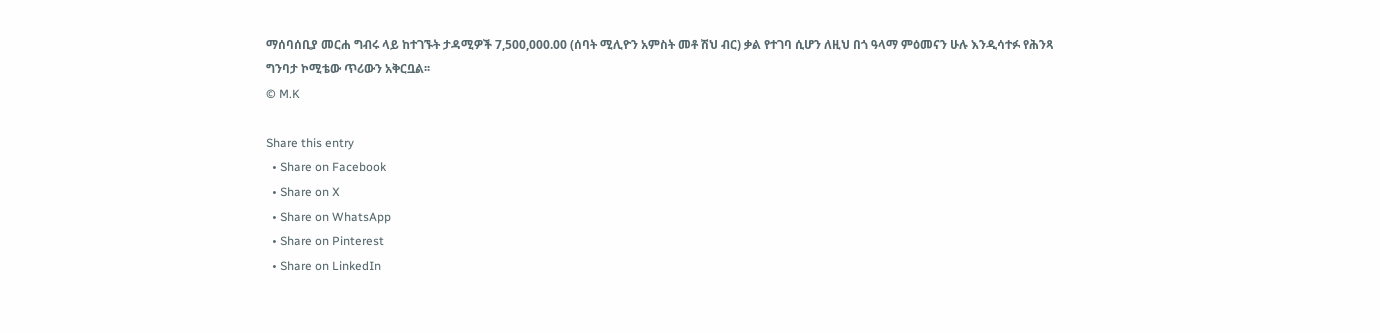ማሰባሰቢያ መርሐ ግብሩ ላይ ከተገኙት ታዳሚዎች 7,500,000.00 (ሰባት ሚሊዮን አምስት መቶ ሽህ ብር) ቃል የተገባ ሲሆን ለዚህ በጎ ዓላማ ምዕመናን ሁሉ እንዲሳተፉ የሕንጻ ግንባታ ኮሚቴው ጥሪውን አቅርቧል፡፡
© M.K

Share this entry
  • Share on Facebook
  • Share on X
  • Share on WhatsApp
  • Share on Pinterest
  • Share on LinkedIn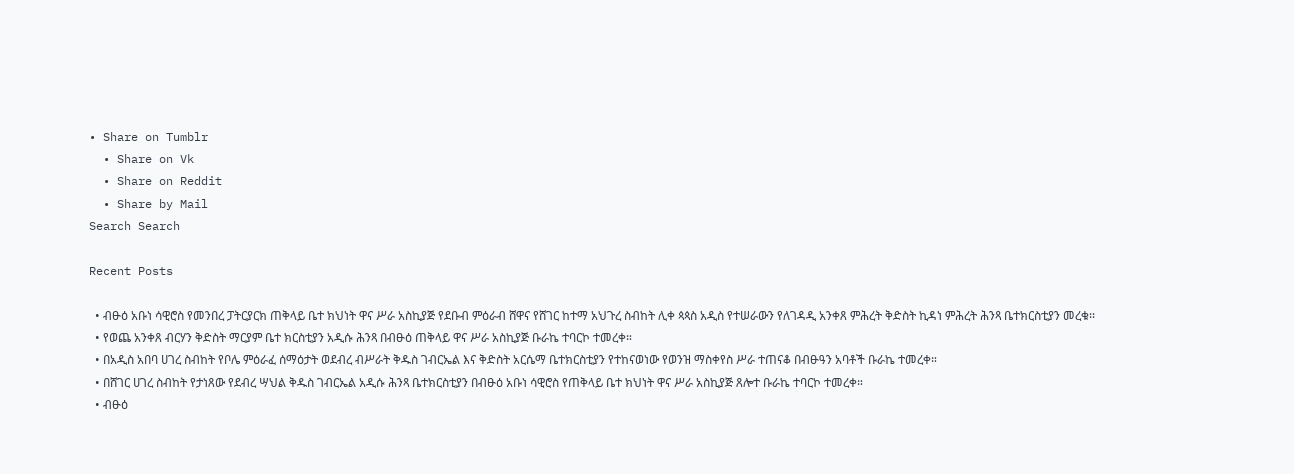• Share on Tumblr
  • Share on Vk
  • Share on Reddit
  • Share by Mail
Search Search

Recent Posts

  • ብፁዕ አቡነ ሳዊሮስ የመንበረ ፓትርያርክ ጠቅላይ ቤተ ክህነት ዋና ሥራ አስኪያጅ የደቡብ ምዕራብ ሸዋና የሸገር ከተማ አህጉረ ስብከት ሊቀ ጳጳስ አዲስ የተሠራውን የለገዳዲ አንቀጸ ምሕረት ቅድስት ኪዳነ ምሕረት ሕንጻ ቤተክርስቲያን መረቁ፡፡
  • የወጨ አንቀጸ ብርሃን ቅድስት ማርያም ቤተ ክርስቲያን አዲሱ ሕንጻ በብፁዕ ጠቅላይ ዋና ሥራ አስኪያጅ ቡራኬ ተባርኮ ተመረቀ።
  • በአዲስ አበባ ሀገረ ስብከት የቦሌ ምዕራፈ ሰማዕታት ወደብረ ብሥራት ቅዱስ ገብርኤል እና ቅድስት አርሴማ ቤተክርስቲያን የተከናወነው የወንዝ ማስቀየስ ሥራ ተጠናቆ በብፁዓን አባቶች ቡራኬ ተመረቀ።
  • በሸገር ሀገረ ስብከት የታነጸው የደብረ ሣህል ቅዱስ ገብርኤል አዲሱ ሕንጻ ቤተክርስቲያን በብፁዕ አቡነ ሳዊሮስ የጠቅላይ ቤተ ክህነት ዋና ሥራ አስኪያጅ ጸሎተ ቡራኬ ተባርኮ ተመረቀ።
  • ብፁዕ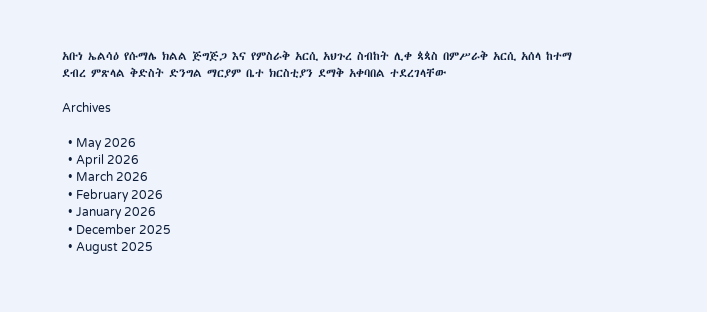አቡነ ኤልሳዕ የሱማሌ ክልል ጅግጅጋ እና የምስራቅ አርሲ አህጉረ ስብከት ሊቀ ጳጳስ በምሥራቅ አርሲ አሰላ ከተማ ደብረ ምጽላል ቅድስት ድንግል ማርያም ቤተ ክርስቲያን ደማቅ አቀባበል ተደረገላቸው

Archives

  • May 2026
  • April 2026
  • March 2026
  • February 2026
  • January 2026
  • December 2025
  • August 2025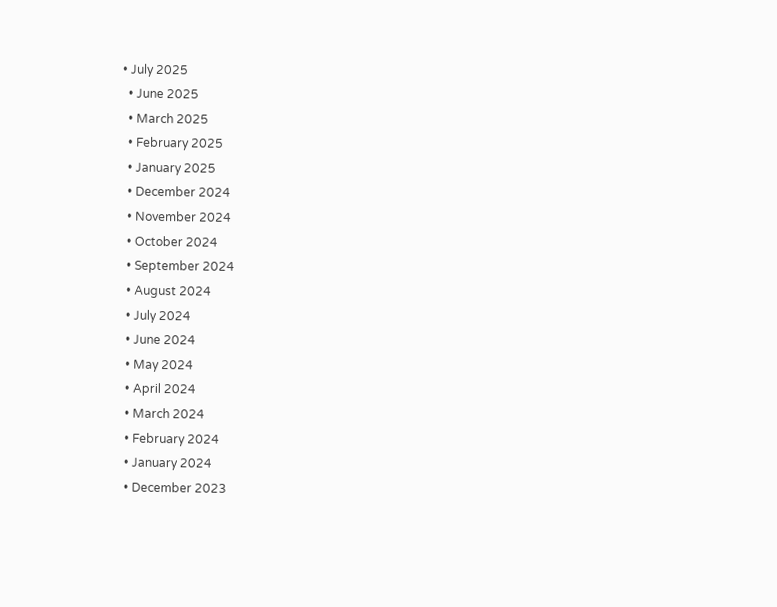• July 2025
  • June 2025
  • March 2025
  • February 2025
  • January 2025
  • December 2024
  • November 2024
  • October 2024
  • September 2024
  • August 2024
  • July 2024
  • June 2024
  • May 2024
  • April 2024
  • March 2024
  • February 2024
  • January 2024
  • December 2023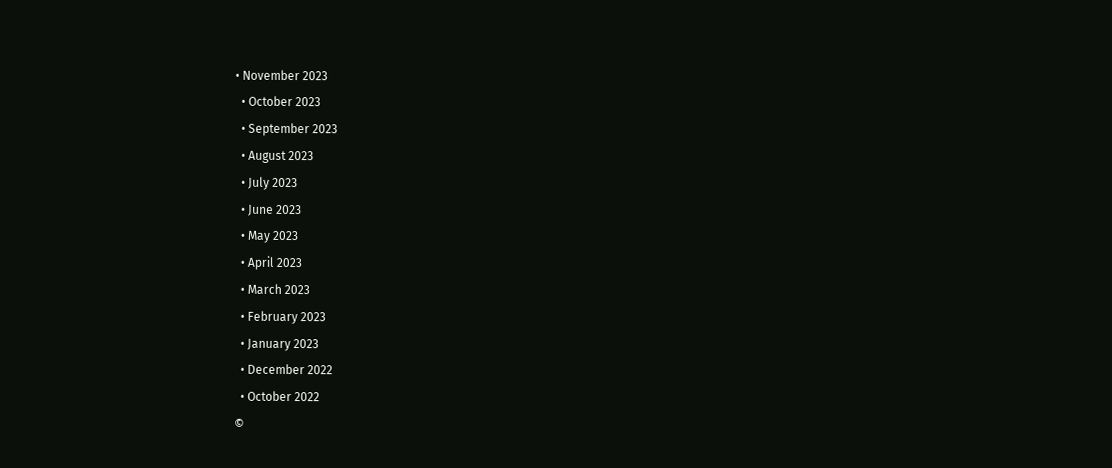• November 2023
  • October 2023
  • September 2023
  • August 2023
  • July 2023
  • June 2023
  • May 2023
  • April 2023
  • March 2023
  • February 2023
  • January 2023
  • December 2022
  • October 2022
©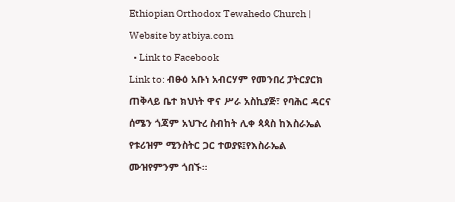Ethiopian Orthodox Tewahedo Church | Website by atbiya.com
  • Link to Facebook
Link to: ብፁዕ አቡነ አብርሃም የመንበረ ፓትርያርክ ጠቅላይ ቤተ ክህነት ዋና ሥራ አስኪያጅ፣ የባሕር ዳርና ሰሜን ጎጃም አህጉረ ስብከት ሊቀ ጳጳስ ከእስራኤል የቱሪዝም ሚንስትር ጋር ተወያዩ፤የእስራኤል ሙዝየምንም ጎበኙ።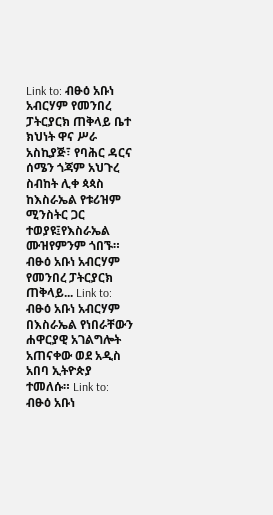Link to: ብፁዕ አቡነ አብርሃም የመንበረ ፓትርያርክ ጠቅላይ ቤተ ክህነት ዋና ሥራ አስኪያጅ፣ የባሕር ዳርና ሰሜን ጎጃም አህጉረ ስብከት ሊቀ ጳጳስ ከእስራኤል የቱሪዝም ሚንስትር ጋር ተወያዩ፤የእስራኤል ሙዝየምንም ጎበኙ። ብፁዕ አቡነ አብርሃም የመንበረ ፓትርያርክ ጠቅላይ... Link to: ብፁዕ አቡነ አብርሃም በእስራኤል የነበራቸውን ሐዋርያዊ አገልግሎት አጠናቀው ወደ አዲስ አበባ ኢትዮጵያ ተመለሱ። Link to: ብፁዕ አቡነ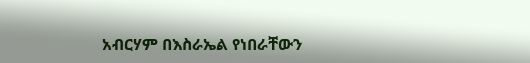አብርሃም በእስራኤል የነበራቸውን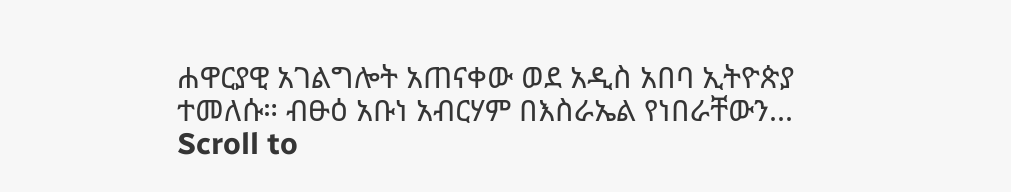ሐዋርያዊ አገልግሎት አጠናቀው ወደ አዲስ አበባ ኢትዮጵያ ተመለሱ። ብፁዕ አቡነ አብርሃም በእስራኤል የነበራቸውን...
Scroll to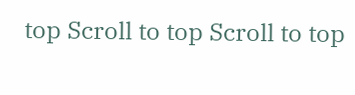top Scroll to top Scroll to top